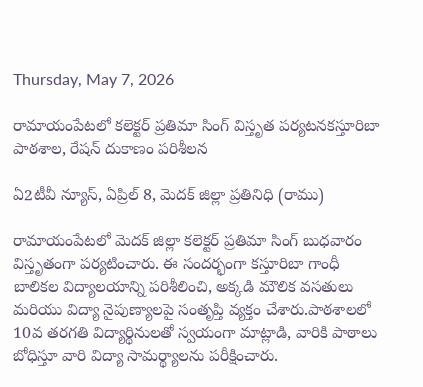Thursday, May 7, 2026

రామాయంపేటలో కలెక్టర్ ప్రతిమా సింగ్ విస్తృత పర్యటనకస్తూరిబా పాఠశాల, రేషన్ దుకాణం పరిశీలన

ఏ2టీవీ న్యూస్, ఏప్రిల్ 8, మెదక్ జిల్లా ప్రతినిధి (రాము)

రామాయంపేటలో మెదక్ జిల్లా కలెక్టర్ ప్రతిమా సింగ్ బుధవారం విస్తృతంగా పర్యటించారు. ఈ సందర్భంగా కస్తూరిబా గాంధీ బాలికల విద్యాలయాన్ని పరిశీలించి, అక్కడి మౌలిక వసతులు మరియు విద్యా నైపుణ్యాలపై సంతృప్తి వ్యక్తం చేశారు.పాఠశాలలో 10వ తరగతి విద్యార్థినులతో స్వయంగా మాట్లాడి, వారికి పాఠాలు బోధిస్తూ వారి విద్యా సామర్థ్యాలను పరీక్షించారు.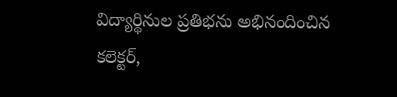విద్యార్థినుల ప్రతిభను అభినందించిన కలెక్టర్,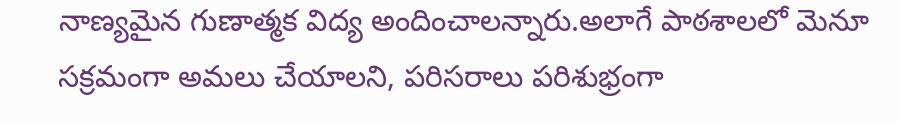నాణ్యమైన గుణాత్మక విద్య అందించాలన్నారు.అలాగే పాఠశాలలో మెనూ సక్రమంగా అమలు చేయాలని, పరిసరాలు పరిశుభ్రంగా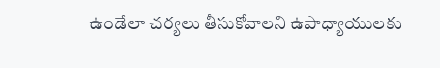ఉండేలా చర్యలు తీసుకోవాలని ఉపాధ్యాయులకు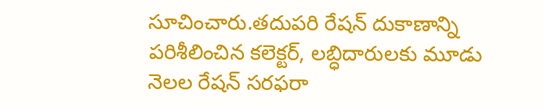సూచించారు.తదుపరి రేషన్ దుకాణాన్ని పరిశీలించిన కలెక్టర్, లబ్ధిదారులకు మూడు నెలల రేషన్ సరఫరా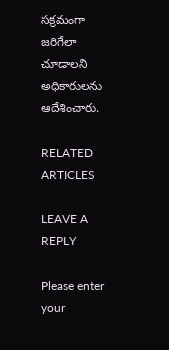సక్రమంగా జరిగేలా చూడాలని అధికారులను ఆదేశించారు.

RELATED ARTICLES

LEAVE A REPLY

Please enter your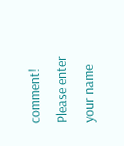comment!
Please enter your name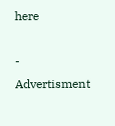here

- Advertisment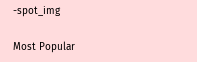-spot_img

Most Popular